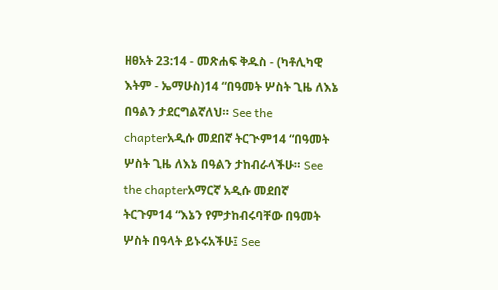ዘፀአት 23:14 - መጽሐፍ ቅዱስ - (ካቶሊካዊ እትም - ኤማሁስ)14 “በዓመት ሦስት ጊዜ ለእኔ በዓልን ታደርግልኛለህ። See the chapterአዲሱ መደበኛ ትርጒም14 “በዓመት ሦስት ጊዜ ለእኔ በዓልን ታከብራላችሁ። See the chapterአማርኛ አዲሱ መደበኛ ትርጉም14 “እኔን የምታከብሩባቸው በዓመት ሦስት በዓላት ይኑሩአችሁ፤ See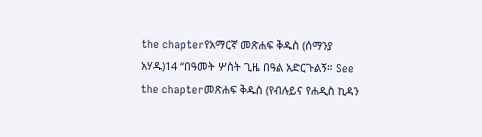the chapterየአማርኛ መጽሐፍ ቅዱስ (ሰማንያ አሃዱ)14 “በዓመት ሦስት ጊዜ በዓል አድርጉልኝ። See the chapterመጽሐፍ ቅዱስ (የብሉይና የሐዲስ ኪዳን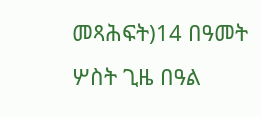መጻሕፍት)14 በዓመት ሦስት ጊዜ በዓል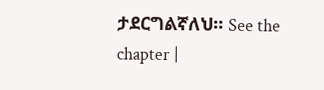ታደርግልኛለህ። See the chapter |